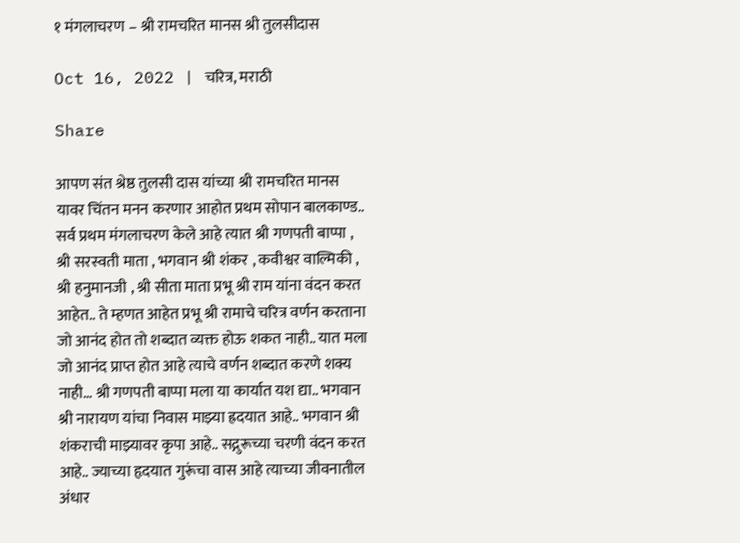१ मंगलाचरण – श्री रामचरित मानस श्री तुलसीदास

Oct 16, 2022 | चरित्र, मराठी

Share

आपण संत श्रेष्ठ तुलसी दास यांच्या श्री रामचरित मानस यावर चिंतन मनन करणार आहोत प्रथम सोपान बालकाण्ड.. सर्व प्रथम मंगलाचरण केले आहे त्यात श्री गणपती बाप्पा , श्री सरस्वती माता , भगवान श्री शंकर , कवीश्वर वाल्मिकी , श्री हनुमानजी , श्री सीता माता प्रभू श्री राम यांना वंदन करत आहेत.. ते म्हणत आहेत प्रभू श्री रामाचे चरित्र वर्णन करताना जो आनंद होत तो शब्दात व्यक्त होऊ शकत नाही.. यात मला जो आनंद प्राप्त होत आहे त्याचे वर्णन शब्दात करणे शक्य नाही… श्री गणपती बाप्पा मला या कार्यात यश द्या.. भगवान श्री नारायण यांचा निवास माझ्या ह्रदयात आहे.. भगवान श्री शंकराची माझ्यावर कृपा आहे.. सद्गुरूच्या चरणी वंदन करत आहे.. ज्याच्या हृदयात गुरूंचा वास आहे त्याच्या जीवनातील अंधार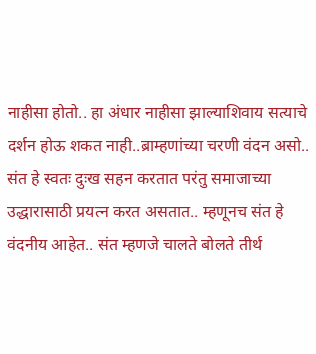नाहीसा होतो.. हा अंधार नाहीसा झाल्याशिवाय सत्याचे दर्शन होऊ शकत नाही..ब्राम्हणांच्या चरणी वंदन असो.. संत हे स्वतः दुःख सहन करतात परंतु समाजाच्या उद्धारासाठी प्रयत्न करत असतात.. म्हणूनच संत हे वंदनीय आहेत.. संत म्हणजे चालते बोलते तीर्थ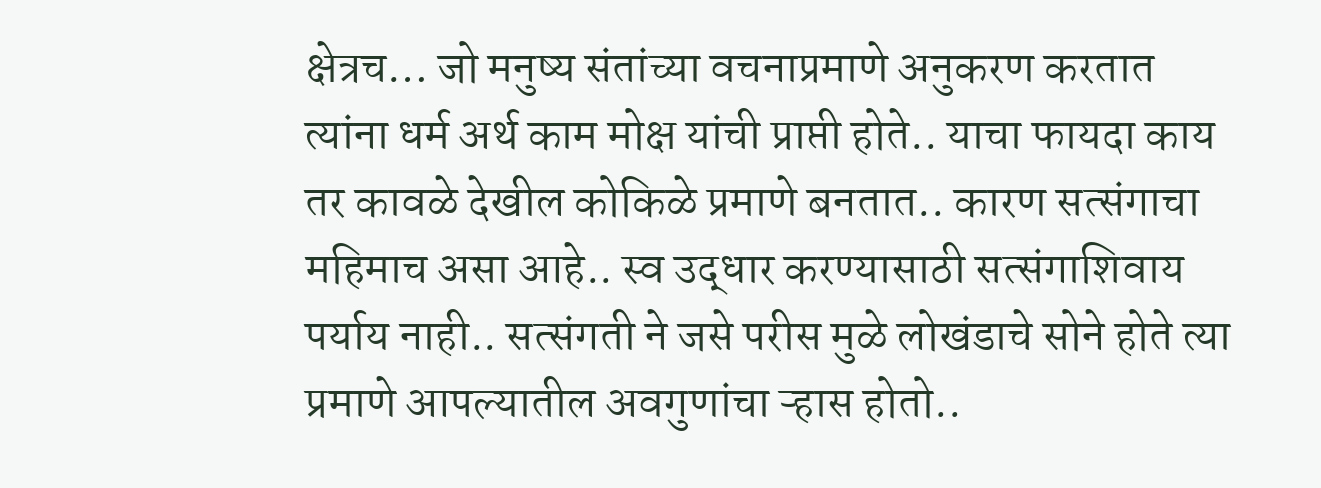क्षेत्रच… जो मनुष्य संतांच्या वचनाप्रमाणे अनुकरण करतात त्यांना धर्म अर्थ काम मोक्ष यांची प्राप्ती होते.. याचा फायदा काय तर कावळे देखील कोकिळे प्रमाणे बनतात.. कारण सत्संगाचा महिमाच असा आहे.. स्व उद्धार करण्यासाठी सत्संगाशिवाय पर्याय नाही.. सत्संगती ने जसे परीस मुळे लोखंडाचे सोने होते त्या प्रमाणे आपल्यातील अवगुणांचा ऱ्हास होतो..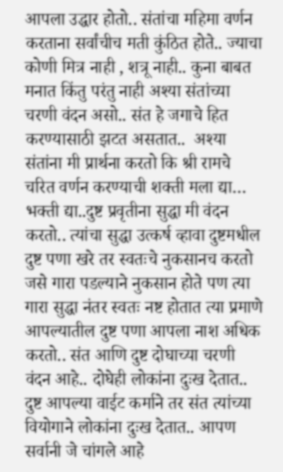आपला उद्धार होतो.. संतांचा महिमा वर्णन करताना सर्वांचीच मती कुंठित होते.. ज्याचा कोणी मित्र नाही , शत्रू नाही.. कुना बाबत मनात किंतु परंतु नाही अश्या संतांच्या चरणी वंदन असो.. संत हे जगाचे हित करण्यासाठी झटत असतात..  अश्या संतांना मी प्रार्थना करतो कि श्री रामचे चरित वर्णन करण्याची शक्ती मला द्या… भक्ती द्या..दुष्ट प्रवृतीना सुद्धा मी वंदन करतो.. त्यांचा सुद्धा उत्कर्ष व्हावा दुष्टमधील दुष्ट पणा खरे तर स्वतःचे नुकसानच करतो जसे गारा पडल्याने नुकसान होते पण त्या गारा सुद्धा नंतर स्वतः नष्ट होतात त्या प्रमाणे आपल्यातील दुष्ट पणा आपला नाश अधिक करतो.. संत आणि दुष्ट दोघाच्या चरणी वंदन आहे.. दोघेही लोकांना दुःख देतात.. दुष्ट आपल्या वाईट कर्माने तर संत त्यांच्या वियोगाने लोकांना दुःख देतात.. आपण सर्वानी जे चांगले आहे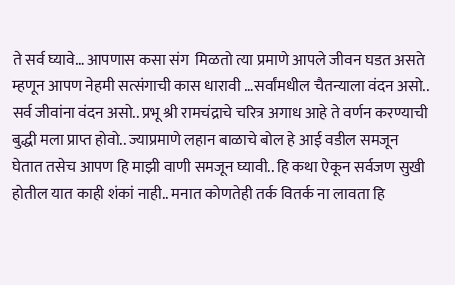ते सर्व घ्यावे… आपणास कसा संग  मिळतो त्या प्रमाणे आपले जीवन घडत असते म्हणून आपण नेहमी सत्संगाची कास धारावी …सर्वांमधील चैतन्याला वंदन असो.. सर्व जीवांना वंदन असो.. प्रभू श्री रामचंद्राचे चरित्र अगाध आहे ते वर्णन करण्याची बुद्धी मला प्राप्त होवो.. ज्याप्रमाणे लहान बाळाचे बोल हे आई वडील समजून घेतात तसेच आपण हि माझी वाणी समजून घ्यावी.. हि कथा ऐकून सर्वजण सुखी होतील यात काही शंकां नाही.. मनात कोणतेही तर्क वितर्क ना लावता हि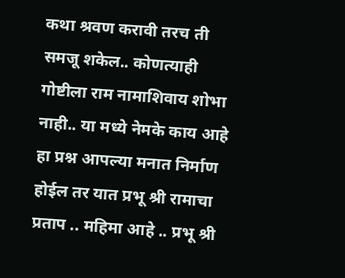कथा श्रवण करावी तरच ती समजू शकेल.. कोणत्याही गोष्टीला राम नामाशिवाय शोभा नाही.. या मध्ये नेमके काय आहे हा प्रश्न आपल्या मनात निर्माण होईल तर यात प्रभू श्री रामाचा प्रताप .. महिमा आहे .. प्रभू श्री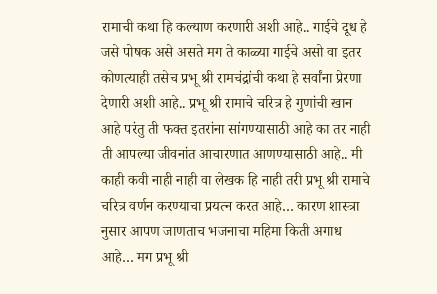रामाची कथा हि कल्याण करणारी अशी आहे.. गाईचे दूध हे जसे पोषक असे असते मग ते काळ्या गाईचे असो वा इतर कोणत्याही तसेच प्रभू श्री रामचंद्रांची कथा हे सर्वांना प्रेरणा देणारी अशी आहे.. प्रभू श्री रामाचे चरित्र हे गुणांची खान आहे परंतु ती फक्त इतरांना सांगण्यासाठी आहे का तर नाही ती आपल्या जीवनांत आचारणात आणण्यासाठी आहे.. मी काही कवी नाही नाही वा लेखक हि नाही तरी प्रभू श्री रामाचे चरित्र वर्णन करण्याचा प्रयत्न करत आहे… कारण शास्त्रा नुसार आपण जाणताच भजनाचा महिमा किती अगाध आहे… मग प्रभू श्री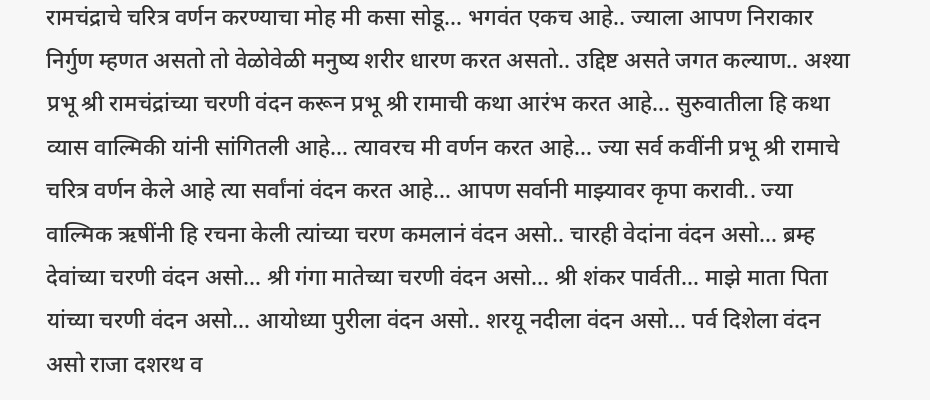रामचंद्राचे चरित्र वर्णन करण्याचा मोह मी कसा सोडू… भगवंत एकच आहे.. ज्याला आपण निराकार निर्गुण म्हणत असतो तो वेळोवेळी मनुष्य शरीर धारण करत असतो.. उद्दिष्ट असते जगत कल्याण.. अश्या प्रभू श्री रामचंद्रांच्या चरणी वंदन करून प्रभू श्री रामाची कथा आरंभ करत आहे… सुरुवातीला हि कथा व्यास वाल्मिकी यांनी सांगितली आहे… त्यावरच मी वर्णन करत आहे… ज्या सर्व कवींनी प्रभू श्री रामाचे चरित्र वर्णन केले आहे त्या सर्वांनां वंदन करत आहे… आपण सर्वानी माझ्यावर कृपा करावी.. ज्या वाल्मिक ऋषींनी हि रचना केली त्यांच्या चरण कमलानं वंदन असो.. चारही वेदांना वंदन असो… ब्रम्ह देवांच्या चरणी वंदन असो… श्री गंगा मातेच्या चरणी वंदन असो… श्री शंकर पार्वती… माझे माता पिता यांच्या चरणी वंदन असो… आयोध्या पुरीला वंदन असो.. शरयू नदीला वंदन असो… पर्व दिशेला वंदन असो राजा दशरथ व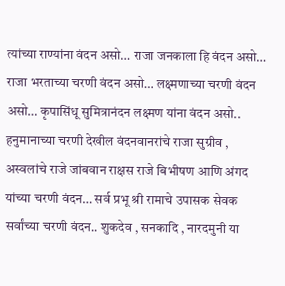त्यांच्या राण्यांना वंदन असो… राजा जनकाला हि वंदन असो… राजा भरताच्या चरणी वंदन असो… लक्ष्मणाच्या चरणी वंदन असो… कृपासिंधू सुमित्रानंदन लक्ष्मण यांना वंदन असो.. हनुमानाच्या चरणी देखील वंदनवानरांचे राजा सुग्रीव , अस्वलांचे राजे जांबवान राक्षस राजे बिभीषण आणि अंगद यांच्या चरणी वंदन… सर्व प्रभू श्री रामाचे उपासक सेवक सर्वांच्या चरणी वंदन.. शुकदेव , सनकादि , नारदमुनी या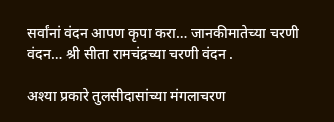सर्वांनां वंदन आपण कृपा करा… जानकीमातेच्या चरणी वंदन… श्री सीता रामचंद्रच्या चरणी वंदन .

अश्या प्रकारे तुलसीदासांच्या मंगलाचरण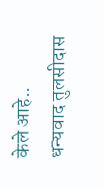केले आहे.. धन्यवाद तुलसीदास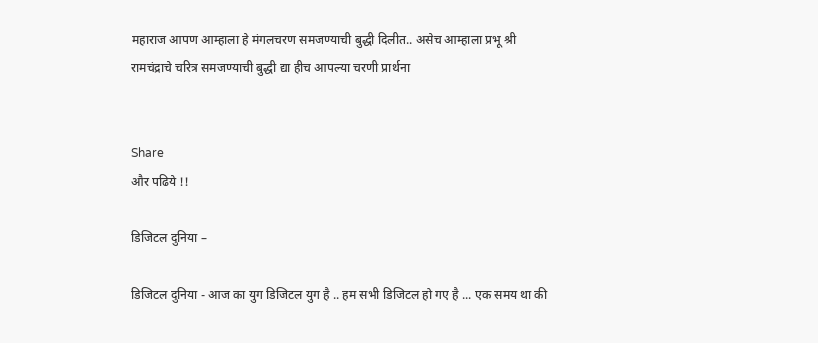महाराज आपण आम्हाला हे मंगलचरण समजण्याची बुद्धी दिलीत.. असेच आम्हाला प्रभू श्री रामचंद्राचे चरित्र समजण्याची बुद्धी द्या हीच आपल्या चरणी प्रार्थना


Share
और पढिये !!

डिजिटल दुनिया –

डिजिटल दुनिया - आज का युग डिजिटल युग है .. हम सभी डिजिटल हो गए है ... एक समय था की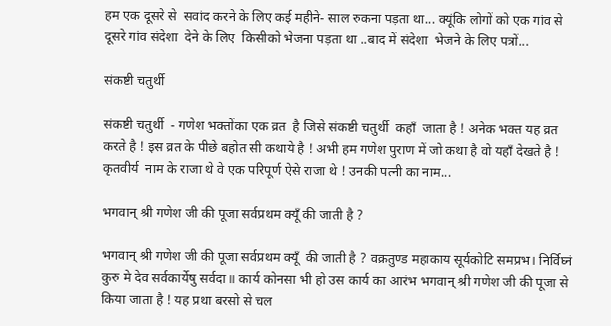हम एक दूसरे से  सवांद करने के लिए कई महीने- साल रुकना पड़ता था... क्यूंकि लोगों को एक गांव से दूसरे गांव संदेशा  देने के लिए  किसीको भेजना पड़ता था ..बाद में संदेशा  भेजने के लिए पत्रों...

संकष्टी चतुर्थी

संकष्टी चतुर्थी  - गणेश भक्तोंका एक व्रत  है जिसे संकष्टी चतुर्थी  कहाँ  जाता है ! अनेक भक्त यह व्रत करते है ! इस व्रत के पीछे बहोत सी कथाये है ! अभी हम गणेश पुराण में जो कथा है वो यहाँ देखते है ! कृतवीर्य  नाम के राजा थे वे एक परिपूर्ण ऐसे राजा थे ! उनकी पत्नी का नाम...

भगवान् श्री गणेश जी की पूजा सर्वप्रथम क्यूँ की जाती है ?

भगवान् श्री गणेश जी की पूजा सर्वप्रथम क्यूँ  की जाती है ? वक्रतुण्ड महाकाय सूर्यकोटि समप्रभ। निर्विघ्नं कुरु मे देव सर्वकार्येषु सर्वदा॥ कार्य कोनसा भी हो उस कार्य का आरंभ भगवान् श्री गणेश जी की पूजा से किया जाता है ! यह प्रथा बरसो से चल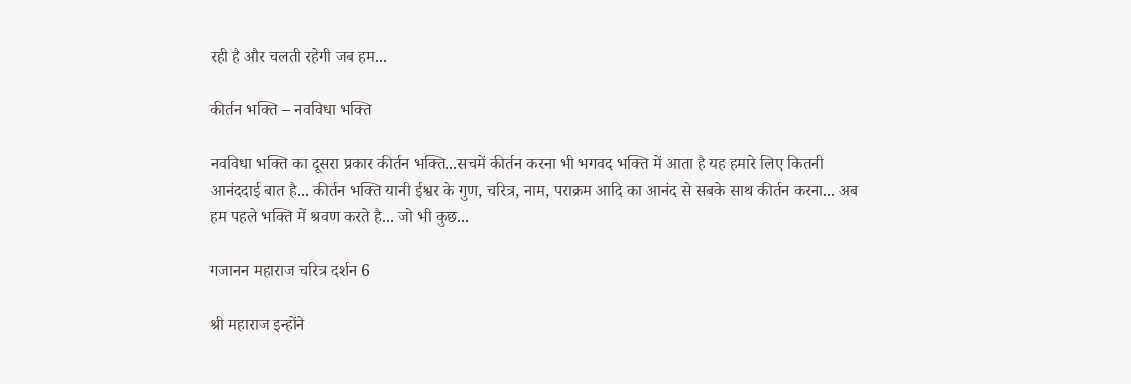रही है और चलती रहेगी जब हम...

कीर्तन भक्ति – नवविधा भक्ति

नवविधा भक्ति का दूसरा प्रकार कीर्तन भक्ति...सचमें कीर्तन करना भी भगवद भक्ति में आता है यह हमारे लिए कितनी आनंददाई बात है... कीर्तन भक्ति यानी ईश्वर के गुण, चरित्र, नाम, पराक्रम आदि का आनंद से सबके साथ कीर्तन करना... अब हम पहले भक्ति में श्रवण करते है... जो भी कुछ...

गजानन महाराज चरित्र दर्शन 6

श्री महाराज इन्होंने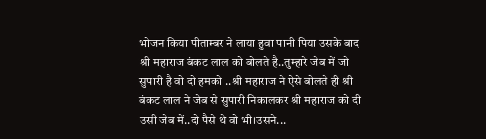भोजन किया पीताम्बर ने लाया हुवा पानी पिया उसके बाद श्री महाराज बंकट लाल को बोलते है..तुम्हारे जेब में जो सुपारी है वो दो हमको ..श्री महाराज ने ऐसे बोलते ही श्री बंकट लाल ने जेब से सुपारी निकालकर श्री महाराज को दी उसी जेब में..दो पैसे थे वो भी।उसने...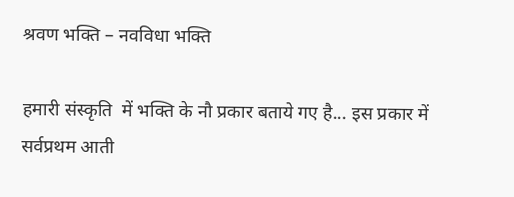श्रवण भक्ति – नवविधा भक्ति

हमारी संस्कृति  में भक्ति के नौ प्रकार बताये गए है... इस प्रकार में सर्वप्रथम आती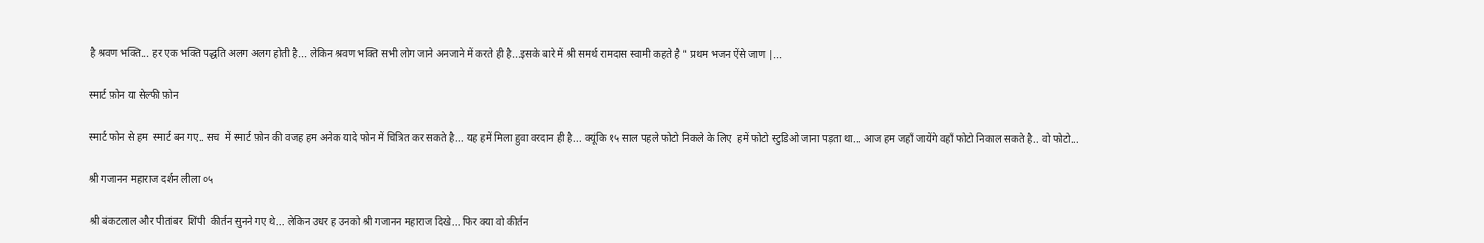है श्रवण भक्ति... हर एक भक्ति पद्धति अलग अलग होती है... लेकिन श्रवण भक्ति सभी लोग जाने अनजाने में करते ही है...इसके बारे में श्री समर्थ रामदास स्वामी कहते है " प्रथम भजन ऐंसे जाण |...

स्मार्ट फ़ोन या सेल्फी फ़ोन

स्मार्ट फोन से हम  स्मार्ट बन गए.. सच  में स्मार्ट फ़ोन की वजह हम अनेक यादे फोन में चित्रित कर सकते है... यह हमें मिला हुवा वरदान ही है... क्यूंकि १५ साल पहले फोटो निकले के लिए  हमें फोटो स्टुडिओ जाना पड़ता था... आज हम जहाँ जायेंगे वहाँ फोटो निकाल सकते है.. वो फोटो...

श्री गजानन महाराज दर्शन लीला ०५

श्री बंकटलाल और पीतांबर  शिंपी  कीर्तन सुनने गए थे... लेकिन उधर ह उनको श्री गजानन महाराज दिखे... फिर क्या वो कीर्तन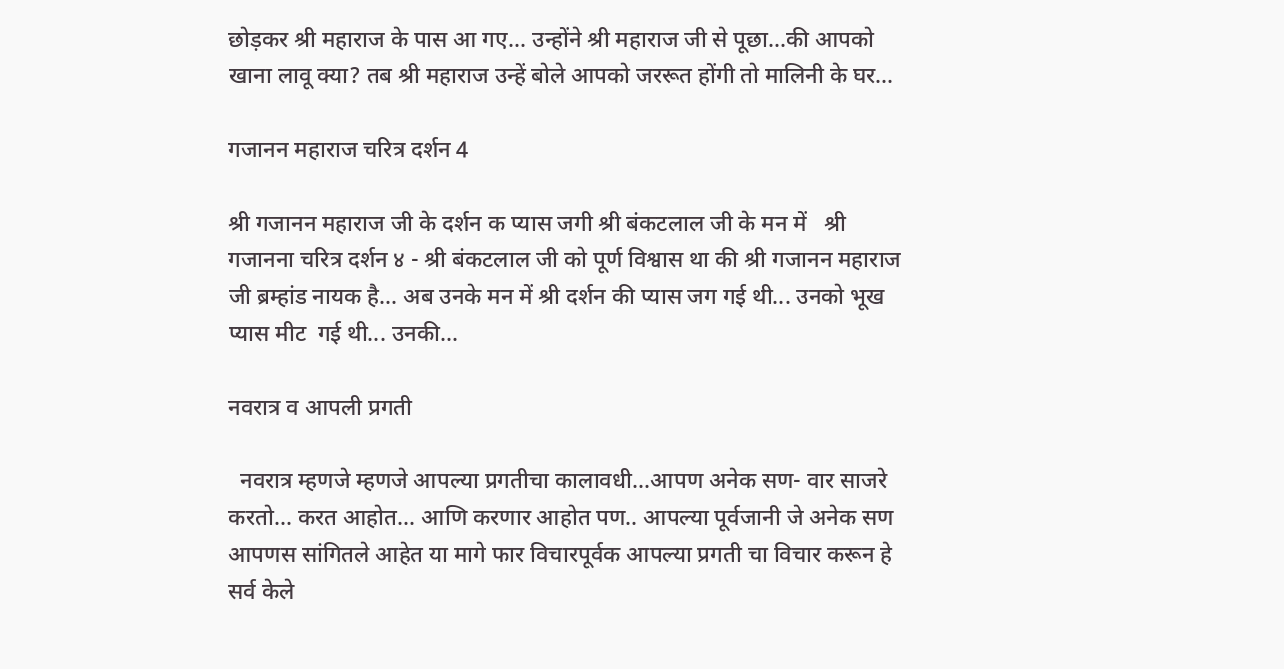छोड़कर श्री महाराज के पास आ गए... उन्होंने श्री महाराज जी से पूछा...की आपको खाना लावू क्या? तब श्री महाराज उन्हें बोले आपको जररूत होंगी तो मालिनी के घर...

गजानन महाराज चरित्र दर्शन 4

श्री गजानन महाराज जी के दर्शन क प्यास जगी श्री बंकटलाल जी के मन में   श्री गजानना चरित्र दर्शन ४ - श्री बंकटलाल जी को पूर्ण विश्वास था की श्री गजानन महाराज जी ब्रम्हांड नायक है... अब उनके मन में श्री दर्शन की प्यास जग गई थी... उनको भूख प्यास मीट  गई थी... उनकी...

नवरात्र व आपली प्रगती

  नवरात्र म्हणजे म्हणजे आपल्या प्रगतीचा कालावधी...आपण अनेक सण- वार साजरे करतो... करत आहोत... आणि करणार आहोत पण.. आपल्या पूर्वजानी जे अनेक सण  आपणस सांगितले आहेत या मागे फार विचारपूर्वक आपल्या प्रगती चा विचार करून हे सर्व केले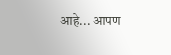आहे... आपण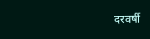दरवर्षी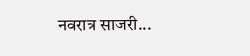नवरात्र साजरी...